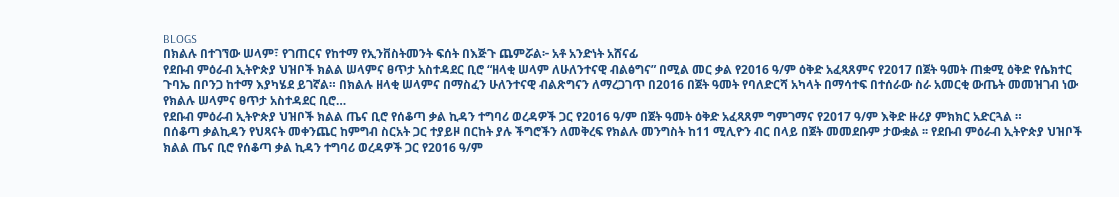BLOGS
በክልሉ በተገኘው ሠላም፣ የገጠርና የከተማ የኢንቨስትመንት ፍሰት በእጅጉ ጨምሯል፦ አቶ አንድነት አሸናፊ
የደቡብ ምዕራብ ኢትዮጵያ ህዝቦች ክልል ሠላምና ፀጥታ አስተዳደር ቢሮ “ዘላቂ ሠላም ለሁለንተናዊ ብልፅግና” በሚል መር ቃል የ2016 ዓ/ም ዕቅድ አፈጻጸምና የ2017 በጀት ዓመት ጠቋሚ ዕቅድ የሴክተር ጉባኤ በቦንጋ ከተማ እያካሄደ ይገኛል። በክልሉ ዘላቂ ሠላምና በማስፈን ሁለንተናዊ ብልጽግናን ለማረጋገጥ በ2016 በጀት ዓመት የባለድርሻ አካላት በማሳተፍ በተሰራው ስራ አመርቂ ውጤት መመዝገብ ነው የክልሉ ሠላምና ፀጥታ አስተዳደር ቢሮ…
የደቡብ ምዕራብ ኢትዮጵያ ህዝቦች ክልል ጤና ቢሮ የሰቆጣ ቃል ኪዳን ተግባሪ ወረዳዎች ጋር የ2016 ዓ/ም በጀት ዓመት ዕቅድ አፈጻጸም ግምገማና የ2017 ዓ/ም እቅድ ዙሪያ ምክክር አድርጓል ።
በሰቆጣ ቃልኪዳን የህጻናት መቀንጨር ከምግብ ስርአት ጋር ተያይዞ በርከት ያሉ ችግሮችን ለመቅረፍ የክልሉ መንግስት ከ11 ሚሊዮን ብር በላይ በጀት መመደቡም ታውቋል ፡፡ የደቡብ ምዕራብ ኢትዮጵያ ህዝቦች ክልል ጤና ቢሮ የሰቆጣ ቃል ኪዳን ተግባሪ ወረዳዎች ጋር የ2016 ዓ/ም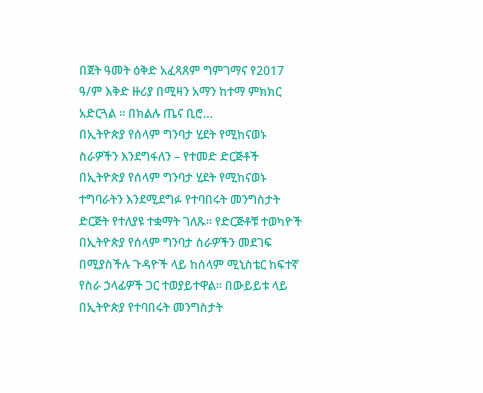በጀት ዓመት ዕቅድ አፈጻጸም ግምገማና የ2017 ዓ/ም እቅድ ዙሪያ በሚዛን አማን ከተማ ምክክር አድርጓል ። በክልሉ ጤና ቢሮ…
በኢትዮጵያ የሰላም ግንባታ ሂደት የሚከናወኑ ስራዎችን እንደግፋለን – የተመድ ድርጅቶች
በኢትዮጵያ የሰላም ግንባታ ሂደት የሚከናወኑ ተግባራትን እንደሚደግፉ የተባበሩት መንግስታት ድርጅት የተለያዩ ተቋማት ገለጹ። የድርጅቶቹ ተወካዮች በኢትዮጵያ የሰላም ግንባታ ስራዎችን መደገፍ በሚያስችሉ ጉዳዮች ላይ ከሰላም ሚኒስቴር ከፍተኛ የስራ ኃላፊዎች ጋር ተወያይተዋል። በውይይቱ ላይ በኢትዮጵያ የተባበሩት መንግስታት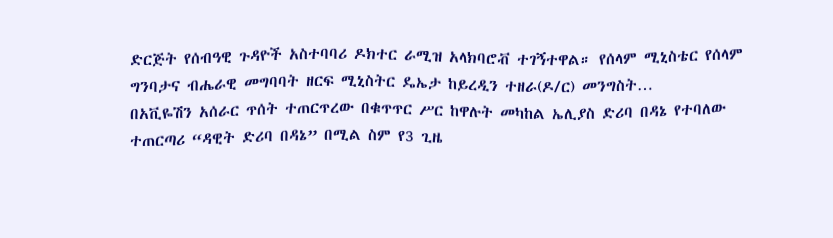ድርጅት የሰብዓዊ ጉዳዮች አስተባባሪ ዶክተር ራሚዝ አላክባሮቭ ተገኝተዋል። የሰላም ሚኒስቴር የሰላም ግንባታና ብሔራዊ መግባባት ዘርፍ ሚኒስትር ዴኤታ ከይረዲን ተዘራ(ዶ/ር) መንግስት…
በአቪዬሽን አሰራር ጥሰት ተጠርጥረው በቁጥጥር ሥር ከዋሉት መካከል ኤሊያስ ድሪባ በዳኔ የተባለው ተጠርጣሪ “ዳዊት ድሪባ በዳኔ” በሚል ስም የ3 ጊዜ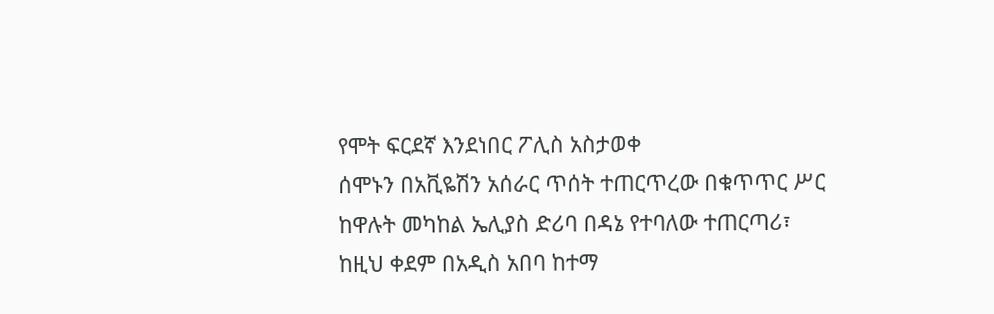የሞት ፍርደኛ እንደነበር ፖሊስ አስታወቀ
ሰሞኑን በአቪዬሽን አሰራር ጥሰት ተጠርጥረው በቁጥጥር ሥር ከዋሉት መካከል ኤሊያስ ድሪባ በዳኔ የተባለው ተጠርጣሪ፣ ከዚህ ቀደም በአዲስ አበባ ከተማ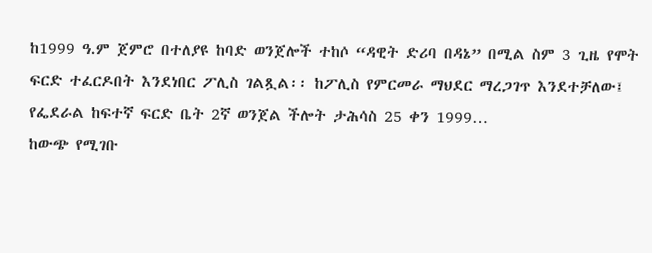ከ1999 ዓ.ም ጀምሮ በተለያዩ ከባድ ወንጀሎች ተከሶ “ዳዊት ድሪባ በዳኔ” በሚል ስም 3 ጊዜ የሞት ፍርድ ተፈርዶበት እንደነበር ፖሊስ ገልጿል፡፡ ከፖሊስ የምርመራ ማህደር ማረጋገጥ እንደተቻለው፤ የፌደራል ከፍተኛ ፍርድ ቤት 2ኛ ወንጀል ችሎት ታሕሳስ 25 ቀን 1999…
ከውጭ የሚገቡ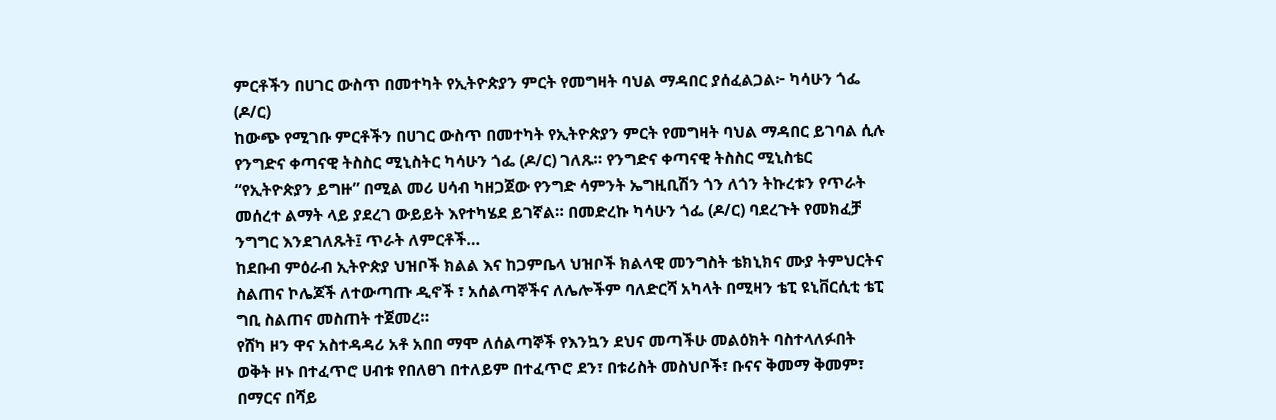ምርቶችን በሀገር ውስጥ በመተካት የኢትዮጵያን ምርት የመግዛት ባህል ማዳበር ያሰፈልጋል፦ ካሳሁን ጎፌ (ዶ/ር)
ከውጭ የሚገቡ ምርቶችን በሀገር ውስጥ በመተካት የኢትዮጵያን ምርት የመግዛት ባህል ማዳበር ይገባል ሲሉ የንግድና ቀጣናዊ ትስስር ሚኒስትር ካሳሁን ጎፌ (ዶ/ር) ገለጹ። የንግድና ቀጣናዊ ትስስር ሚኒስቴር “የኢትዮጵያን ይግዙ” በሚል መሪ ሀሳብ ካዘጋጀው የንግድ ሳምንት ኤግዚቢሽን ጎን ለጎን ትኩረቱን የጥራት መሰረተ ልማት ላይ ያደረገ ውይይት እየተካሄደ ይገኛል። በመድረኩ ካሳሁን ጎፌ (ዶ/ር) ባደረጉት የመክፈቻ ንግግር እንደገለጹት፤ ጥራት ለምርቶች…
ከደቡብ ምዕራብ ኢትዮጵያ ህዝቦች ክልል እና ከጋምቤላ ህዝቦች ክልላዊ መንግስት ቴክኒክና ሙያ ትምህርትና ስልጠና ኮሌጆች ለተውጣጡ ዲኖች ፣ አሰልጣኞችና ለሌሎችም ባለድርሻ አካላት በሚዛን ቴፒ ዩኒቨርሲቲ ቴፒ ግቢ ስልጠና መስጠት ተጀመረ።
የሸካ ዞን ዋና አስተዳዳሪ አቶ አበበ ማሞ ለሰልጣኞች የእንኳን ደህና መጣችሁ መልዕክት ባስተላለፉበት ወቅት ዞኑ በተፈጥሮ ሀብቱ የበለፀገ በተለይም በተፈጥሮ ደን፣ በቱሪስት መስህቦች፣ ቡናና ቅመማ ቅመም፣ በማርና በሻይ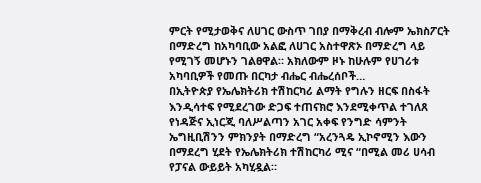ምርት የሚታወቅና ለሀገር ውስጥ ገበያ በማቅረብ ብሎም ኤክስፖርት በማድረግ ከአካባቢው አልፎ ለሀገር አስተዋጽኦ በማድረግ ላይ የሚገኝ መሆኑን ገልፀዋል። አክለውም ዞኑ ከሁሉም የሀገሪቱ አካባቢዎች የመጡ በርካታ ብሔር ብሔረሰቦች…
በኢትዮጵያ የኤሌክትሪክ ተሽከርካሪ ልማት የግሉን ዘርፍ በስፋት እንዲሳተፍ የሚደረገው ድጋፍ ተጠናክሮ እንደሚቀጥል ተገለጸ
የነዳጅና ኢነርጂ ባለሥልጣን አገር አቀፍ የንግድ ሳምንት ኤግዚቢሽንን ምክንያት በማድረግ “አረንጓዴ ኢኮኖሚን እውን በማደረግ ሂደት የኤሌክትሪክ ተሽከርካሪ ሚና “በሚል መሪ ሀሳብ የፓናል ውይይት አካሂዷል።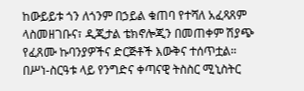ከውይይቱ ጎን ለጎንም በኃይል ቁጠባ የተሻለ አፈጻጸም ላስመዘገቡና፣ ዲጂታል ቴክኖሎጂን በመጠቀም ሽያጭ የፈጸሙ ኩባንያዎችና ድርጅቶች እውቅና ተሰጥቷል። በሥነ-ስርዓቱ ላይ የንግድና ቀጣናዊ ትስስር ሚኒስትር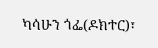ካሳሁን ጎፌ(ዶክተር)፣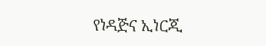የነዳጅና ኢነርጂ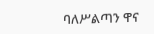ባለሥልጣን ዋና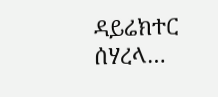ዳይሬክተር ሰሃረላ…